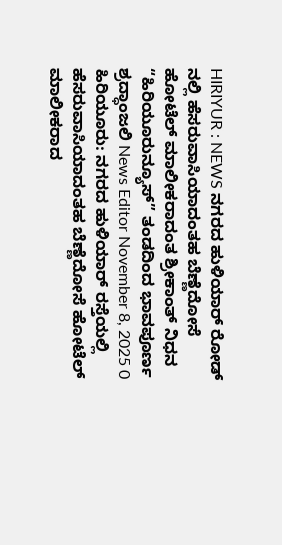HIRIYUR : NEWS ನಗರದ ಹುಳಿಯಾರ್ ರೋಡ್ ನಲ್ಲಿ ಹೆಸರುವಾಸಿಯಾದಂತಹ ಬೆಣ್ಣೆದೋಸೆ ಹೋಟೆಲ್ ಮಾಲೀಕರಾದಂತ ಶ್ರೀಕಾಂತ್ ನಿಧನ “ಹಿರಿಯೂರುನ್ಯೂಸ್” ತಂಡದಿಂದ ಭಾವಪೂರ್ಣ ಶ್ರದ್ಧಾಂಜಲಿ News Editor November 8, 2025 0 ಹಿರಿಯೂರು: ನಗರದ ಹುಳಿಯಾರ್ ರಸ್ತೆಯಲ್ಲಿ ಹೆಸರುವಾಸಿಯಾದಂತಹ ಬೆಣ್ಣೆದೋಸೆ ಹೋಟೆಲ್ ಮಾಲೀಕರಾದ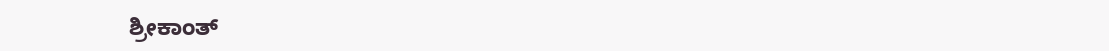ಶ್ರೀಕಾಂತ್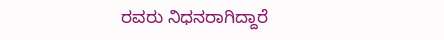ರವರು ನಿಧನರಾಗಿದ್ದಾರೆ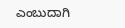ಎಂಬುದಾಗಿ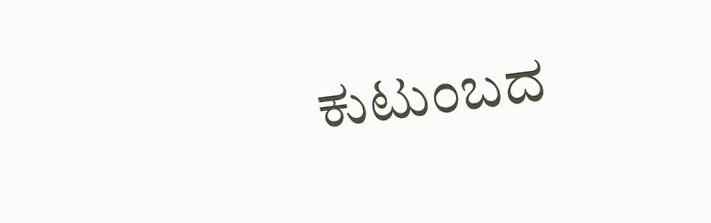ಕುಟುಂಬದ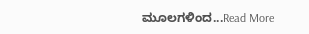ಮೂಲಗಳಿಂದ...Read More